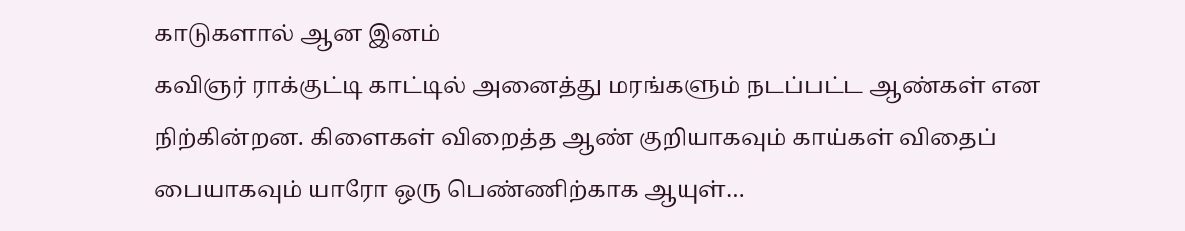காடுகளால் ஆன இனம்
கவிஞர் ராக்குட்டி காட்டில் அனைத்து மரங்களும் நடப்பட்ட ஆண்கள் என நிற்கின்றன. கிளைகள் விறைத்த ஆண் குறியாகவும் காய்கள் விதைப் பையாகவும் யாரோ ஒரு பெண்ணிற்காக ஆயுள்…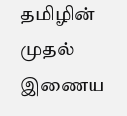தமிழின் முதல் இணைய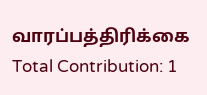வாரப்பத்திரிக்கை
Total Contribution: 1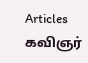Articles
கவிஞர்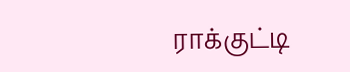ராக்குட்டி